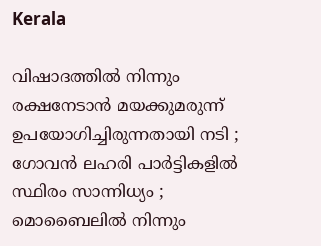Kerala

വിഷാദത്തില്‍ നിന്നും രക്ഷനേടാന്‍ മയക്കുമരുന്ന് ഉപയോഗിച്ചിരുന്നതായി നടി ; ഗോവന്‍ ലഹരി പാര്‍ട്ടികളില്‍ സ്ഥിരം സാന്നിധ്യം ; മൊബൈലില്‍ നിന്നും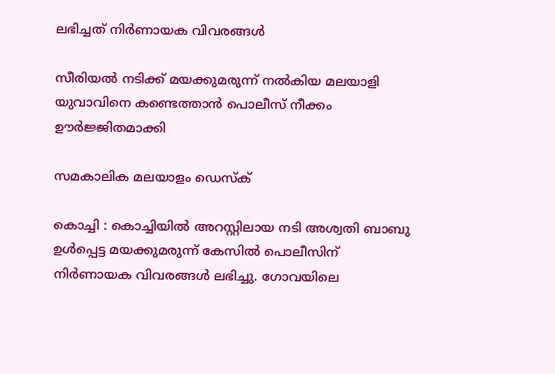ലഭിച്ചത് നിര്‍ണായക വിവരങ്ങള്‍

സീരിയല്‍ നടിക്ക് മയക്കുമരുന്ന് നല്‍കിയ മലയാളി യുവാവിനെ കണ്ടെത്താന്‍ പൊലീസ് നീക്കം ഊര്‍ജ്ജിതമാക്കി

സമകാലിക മലയാളം ഡെസ്ക്

കൊച്ചി : കൊച്ചിയില്‍ അറസ്റ്റിലായ നടി അശ്വതി ബാബു ഉള്‍പ്പെട്ട മയക്കുമരുന്ന് കേസില്‍ പൊലീസിന് നിര്‍ണായക വിവരങ്ങള്‍ ലഭിച്ചു. ഗോവയിലെ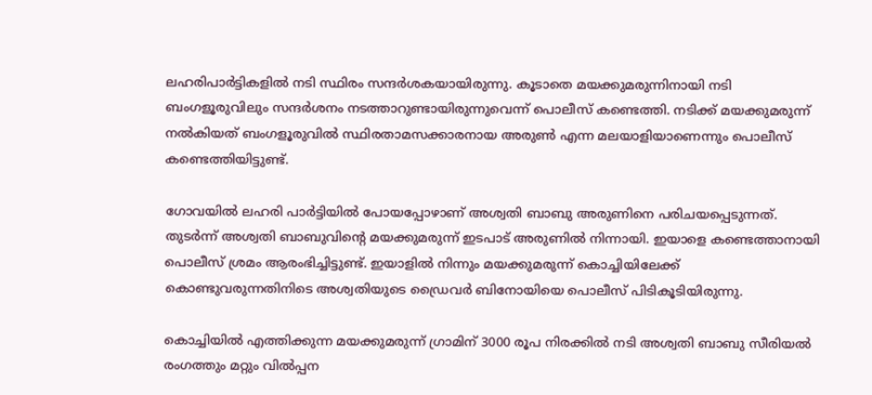ലഹരിപാര്‍ട്ടികളില്‍ നടി സ്ഥിരം സന്ദര്‍ശകയായിരുന്നു. കൂടാതെ മയക്കുമരുന്നിനായി നടി ബംഗളൂരുവിലും സന്ദര്‍ശനം നടത്താറുണ്ടായിരുന്നുവെന്ന് പൊലീസ് കണ്ടെത്തി. നടിക്ക് മയക്കുമരുന്ന് നല്‍കിയത് ബംഗളൂരുവില്‍ സ്ഥിരതാമസക്കാരനായ അരുണ്‍ എന്ന മലയാളിയാണെന്നും പൊലീസ് കണ്ടെത്തിയിട്ടുണ്ട്.

ഗോവയില്‍ ലഹരി പാര്‍ട്ടിയില്‍ പോയപ്പോഴാണ് അശ്വതി ബാബു അരുണിനെ പരിചയപ്പെടുന്നത്. തുടര്‍ന്ന് അശ്വതി ബാബുവിന്റെ മയക്കുമരുന്ന് ഇടപാട് അരുണില്‍ നിന്നായി. ഇയാളെ കണ്ടെത്താനായി പൊലീസ് ശ്രമം ആരംഭിച്ചിട്ടുണ്ട്. ഇയാളില്‍ നിന്നും മയക്കുമരുന്ന് കൊച്ചിയിലേക്ക് കൊണ്ടുവരുന്നതിനിടെ അശ്വതിയുടെ ഡ്രൈവര്‍ ബിനോയിയെ പൊലീസ് പിടികൂടിയിരുന്നു.

കൊച്ചിയില്‍ എത്തിക്കുന്ന മയക്കുമരുന്ന് ഗ്രാമിന് 3000 രൂപ നിരക്കില്‍ നടി അശ്വതി ബാബു സീരിയല്‍ രംഗത്തും മറ്റും വില്‍പ്പന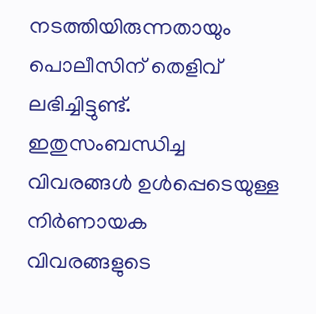നടത്തിയിരുന്നതായും പൊലീസിന് തെളിവ് ലഭിച്ചിട്ടുണ്ട്. ഇതുസംബന്ധിച്ച വിവരങ്ങള്‍ ഉള്‍പ്പെടെയുള്ള നിര്‍ണായക
വിവരങ്ങളുടെ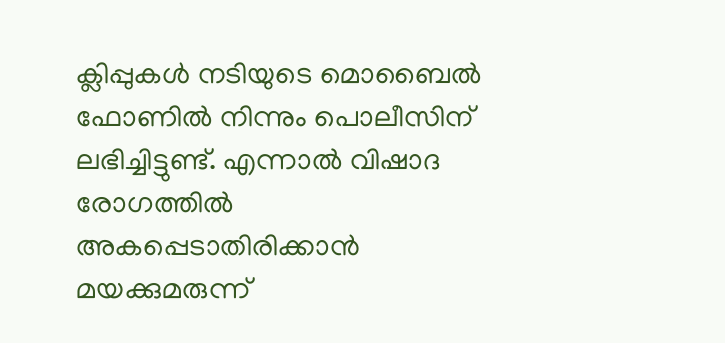ക്ലിപ്പുകള്‍ നടിയുടെ മൊബൈൽ ഫോണിൽ നിന്നും പൊലീസിന് ലഭിച്ചിട്ടുണ്ട്. എന്നാല്‍ വിഷാദ രോഗത്തില്‍ അകപ്പെടാതിരിക്കാന്‍ മയക്കുമരുന്ന്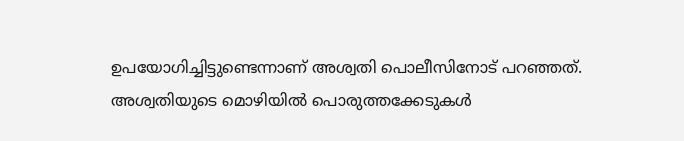ഉപയോഗിച്ചിട്ടുണ്ടെന്നാണ് അശ്വതി പൊലീസിനോട് പറഞ്ഞത്. അശ്വതിയുടെ മൊഴിയില്‍ പൊരുത്തക്കേടുകള്‍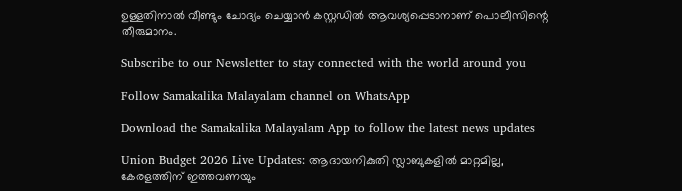ഉള്ളതിനാല്‍ വീണ്ടും ചോദ്യം ചെയ്യാന്‍ കസ്റ്റഡില്‍ ആവശ്യപ്പെടാനാണ് പൊലീസിന്റെ തീരുമാനം.

Subscribe to our Newsletter to stay connected with the world around you

Follow Samakalika Malayalam channel on WhatsApp

Download the Samakalika Malayalam App to follow the latest news updates

Union Budget 2026 Live Updates: ആദായനികുതി സ്ലാബുകളില്‍ മാറ്റമില്ല, കേരളത്തിന് ഇത്തവണയും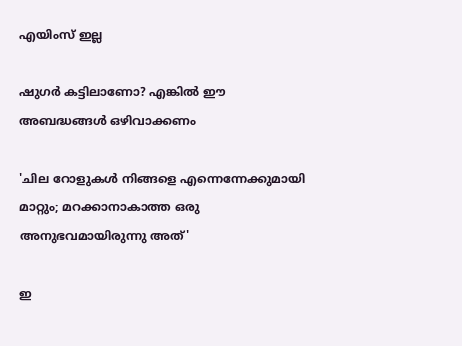എയിംസ് ഇല്ല

ഷുഗർ കട്ടിലാണോ? എങ്കിൽ ഈ അബദ്ധങ്ങൾ ഒഴിവാക്കണം

'ചില റോളുകൾ നിങ്ങളെ എന്നെന്നേക്കുമായി മാറ്റും; മറക്കാനാകാത്ത ഒരു അനുഭവമായിരുന്നു അത്'

ഇ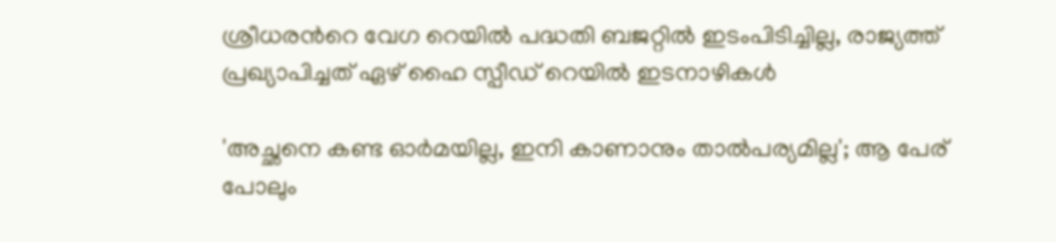ശ്രീധരന്‍റെ വേഗ റെയില്‍ പദ്ധതി ബജറ്റില്‍ ഇടംപിടിച്ചില്ല, രാജ്യത്ത് പ്രഖ്യാപിച്ചത് ഏഴ് ഹൈ സ്പീഡ് റെയില്‍ ഇടനാഴികള്‍

'അച്ഛനെ കണ്ട ഓര്‍മയില്ല, ഇനി കാണാനും താല്‍പര്യമില്ല'; ആ പേര് പോലും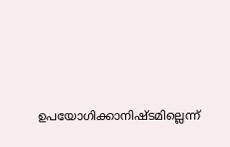ഉപയോഗിക്കാനിഷ്ടമില്ലെന്ന്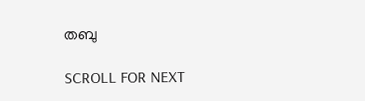തബു

SCROLL FOR NEXT